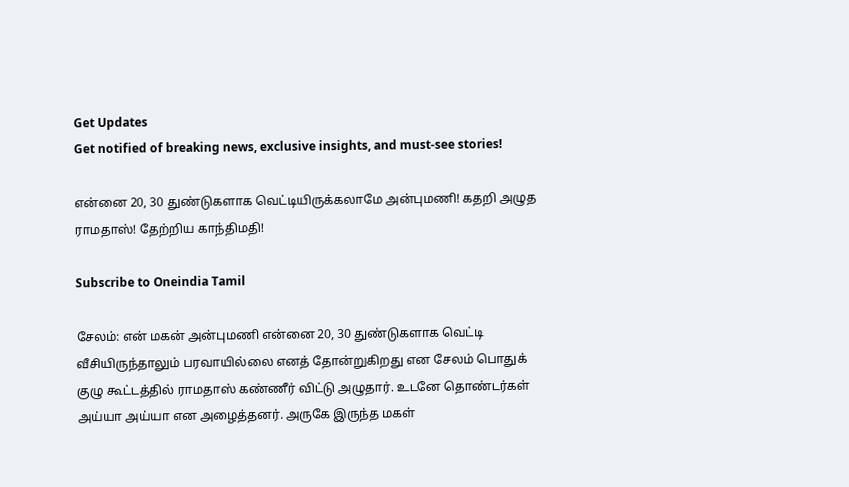Get Updates
Get notified of breaking news, exclusive insights, and must-see stories!

என்னை 20, 30 துண்டுகளாக வெட்டியிருக்கலாமே அன்புமணி! கதறி அழுத ராமதாஸ்! தேற்றிய காந்திமதி!

Subscribe to Oneindia Tamil

சேலம்: என் மகன் அன்புமணி என்னை 20, 30 துண்டுகளாக வெட்டி வீசியிருந்தாலும் பரவாயில்லை எனத் தோன்றுகிறது என சேலம் பொதுக் குழு கூட்டத்தில் ராமதாஸ் கண்ணீர் விட்டு அழுதார். உடனே தொண்டர்கள் அய்யா அய்யா என அழைத்தனர். அருகே இருந்த மகள்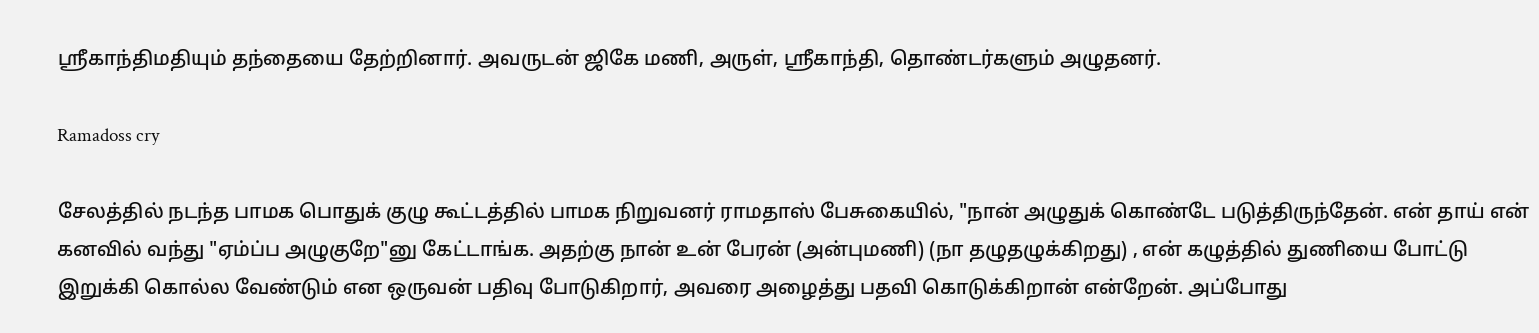ஸ்ரீகாந்திமதியும் தந்தையை தேற்றினார். அவருடன் ஜிகே மணி, அருள், ஸ்ரீகாந்தி, தொண்டர்களும் அழுதனர்.

Ramadoss cry

சேலத்தில் நடந்த பாமக பொதுக் குழு கூட்டத்தில் பாமக நிறுவனர் ராமதாஸ் பேசுகையில், "நான் அழுதுக் கொண்டே படுத்திருந்தேன். என் தாய் என் கனவில் வந்து "ஏம்ப்ப அழுகுறே"னு கேட்டாங்க. அதற்கு நான் உன் பேரன் (அன்புமணி) (நா தழுதழுக்கிறது) , என் கழுத்தில் துணியை போட்டு இறுக்கி கொல்ல வேண்டும் என ஒருவன் பதிவு போடுகிறார், அவரை அழைத்து பதவி கொடுக்கிறான் என்றேன். அப்போது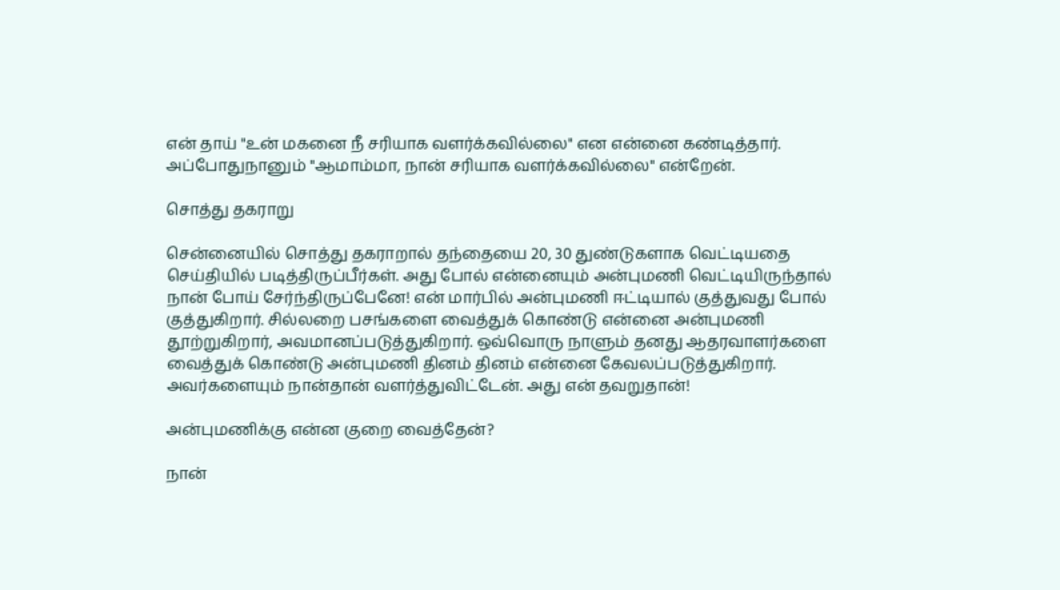என் தாய் "உன் மகனை நீ சரியாக வளர்க்கவில்லை" என என்னை கண்டித்தார். அப்போதுநானும் "ஆமாம்மா, நான் சரியாக வளர்க்கவில்லை" என்றேன்.

சொத்து தகராறு

சென்னையில் சொத்து தகராறால் தந்தையை 20, 30 துண்டுகளாக வெட்டியதை செய்தியில் படித்திருப்பீர்கள். அது போல் என்னையும் அன்புமணி வெட்டியிருந்தால் நான் போய் சேர்ந்திருப்பேனே! என் மார்பில் அன்புமணி ஈட்டியால் குத்துவது போல் குத்துகிறார். சில்லறை பசங்களை வைத்துக் கொண்டு என்னை அன்புமணி தூற்றுகிறார், அவமானப்படுத்துகிறார். ஒவ்வொரு நாளும் தனது ஆதரவாளர்களை வைத்துக் கொண்டு அன்புமணி தினம் தினம் என்னை கேவலப்படுத்துகிறார். அவர்களையும் நான்தான் வளர்த்துவிட்டேன். அது என் தவறுதான்!

அன்புமணிக்கு என்ன குறை வைத்தேன்?

நான்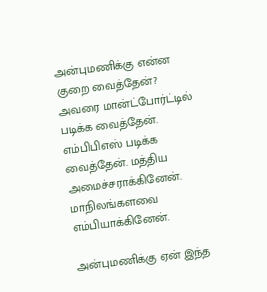அன்புமணிக்கு என்ன குறை வைத்தேன்? அவரை மான்ட்போர்ட்டில் படிக்க வைத்தேன். எம்பிபிஎஸ் படிக்க வைத்தேன். மத்திய அமைச்சராக்கினேன். மாநிலங்களவை எம்பியாக்கினேன்.

அன்புமணிக்கு ஏன் இந்த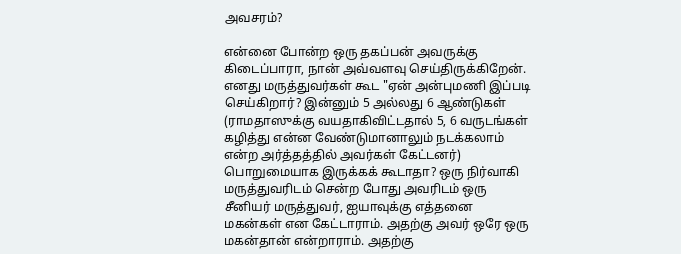அவசரம்?

என்னை போன்ற ஒரு தகப்பன் அவருக்கு கிடைப்பாரா, நான் அவ்வளவு செய்திருக்கிறேன். எனது மருத்துவர்கள் கூட "ஏன் அன்புமணி இப்படி செய்கிறார்? இன்னும் 5 அல்லது 6 ஆண்டுகள் (ராமதாஸுக்கு வயதாகிவிட்டதால் 5, 6 வருடங்கள் கழித்து என்ன வேண்டுமானாலும் நடக்கலாம் என்ற அர்த்தத்தில் அவர்கள் கேட்டனர்) பொறுமையாக இருக்கக் கூடாதா? ஒரு நிர்வாகி மருத்துவரிடம் சென்ற போது அவரிடம் ஒரு சீனியர் மருத்துவர், ஐயாவுக்கு எத்தனை மகன்கள் என கேட்டாராம். அதற்கு அவர் ஒரே ஒரு மகன்தான் என்றாராம். அதற்கு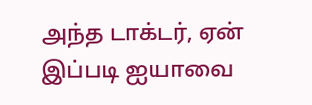அந்த டாக்டர், ஏன் இப்படி ஐயாவை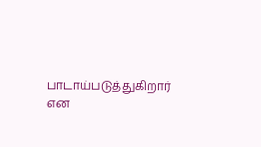பாடாய்படுத்துகிறார் என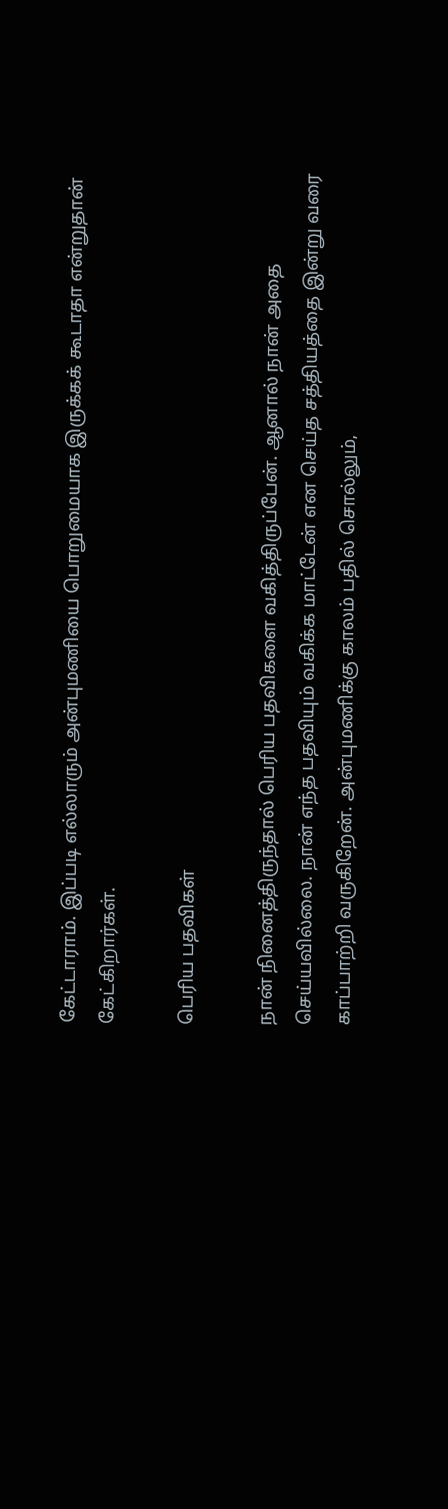கேட்டாராம். இப்படி எல்லாரும் அன்புமணியை பொறுமையாக இருக்கக் கூடாதா என்றுதான் கேட்கிறார்கள்.

பெரிய பதவிகள்

நான் நினைத்திருந்தால் பெரிய பதவிகளை வகித்திருப்பேன். ஆனால் நான் அதை செய்யவில்லை. நான் எந்த பதவியும் வகிக்க மாட்டேன் என செய்த சத்தியத்தை இன்று வரை காப்பாற்றி வருகிறேன். அன்புமணிக்கு காலம் பதில் சொல்லும்,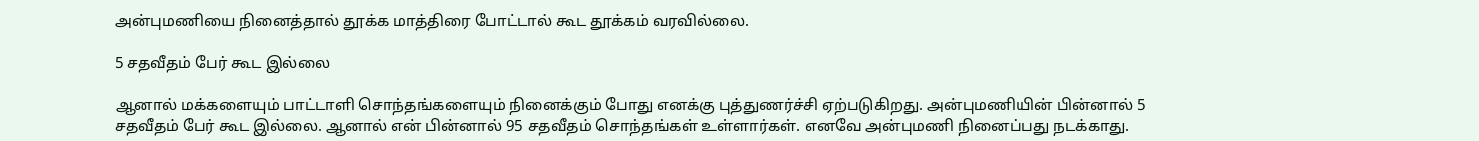அன்புமணியை நினைத்தால் தூக்க மாத்திரை போட்டால் கூட தூக்கம் வரவில்லை.

5 சதவீதம் பேர் கூட இல்லை

ஆனால் மக்களையும் பாட்டாளி சொந்தங்களையும் நினைக்கும் போது எனக்கு புத்துணர்ச்சி ஏற்படுகிறது. அன்புமணியின் பின்னால் 5 சதவீதம் பேர் கூட இல்லை. ஆனால் என் பின்னால் 95 சதவீதம் சொந்தங்கள் உள்ளார்கள். எனவே அன்புமணி நினைப்பது நடக்காது.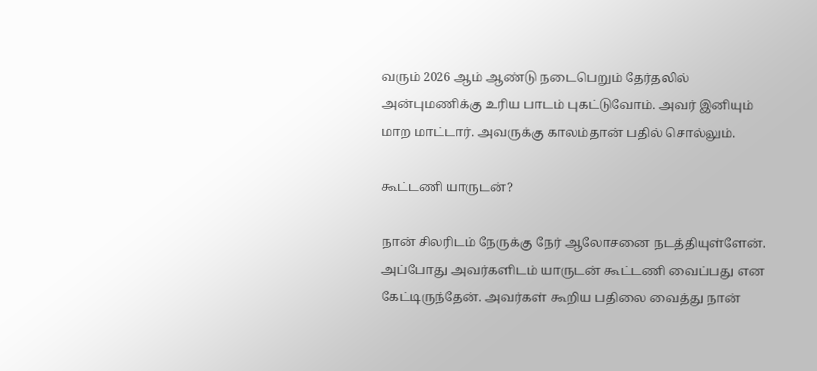வரும் 2026 ஆம் ஆண்டு நடைபெறும் தேர்தலில் அன்புமணிக்கு உரிய பாடம் புகட்டுவோம். அவர் இனியும் மாற மாட்டார். அவருக்கு காலம்தான் பதில் சொல்லும்.

கூட்டணி யாருடன்?

நான் சிலரிடம் நேருக்கு நேர் ஆலோசனை நடத்தியுள்ளேன். அப்போது அவர்களிடம் யாருடன் கூட்டணி வைப்பது என கேட்டிருந்தேன். அவர்கள் கூறிய பதிலை வைத்து நான்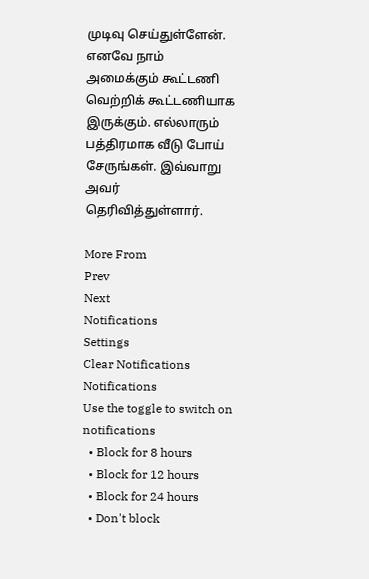முடிவு செய்துள்ளேன். எனவே நாம் அமைக்கும் கூட்டணி வெற்றிக் கூட்டணியாக இருக்கும். எல்லாரும் பத்திரமாக வீடு போய் சேருங்கள். இவ்வாறு அவர் தெரிவித்துள்ளார்.

More From
Prev
Next
Notifications
Settings
Clear Notifications
Notifications
Use the toggle to switch on notifications
  • Block for 8 hours
  • Block for 12 hours
  • Block for 24 hours
  • Don't block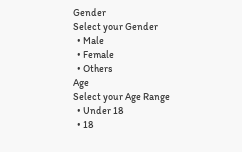Gender
Select your Gender
  • Male
  • Female
  • Others
Age
Select your Age Range
  • Under 18
  • 18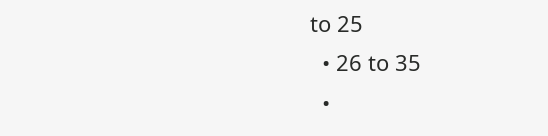to 25
  • 26 to 35
  •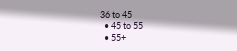36 to 45
  • 45 to 55
  • 55+